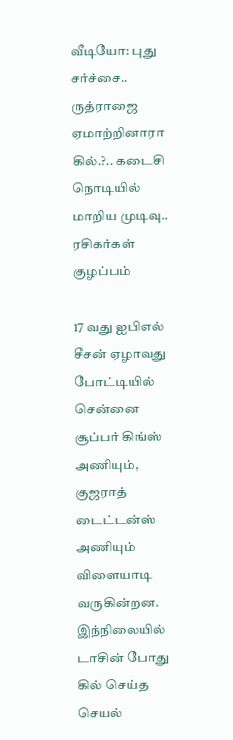வீடியோ: புது சர்ச்சை.. ருத்ராஜை ஏமாற்றினாரா கில்.?.. கடைசி நொடியில் மாறிய முடிவு.. ரசிகர்கள் குழப்பம்

17 வது ஐபிஎல் சீசன் ஏழாவது போட்டியில் சென்னை சூப்பர் கிங்ஸ் அணியும், குஜராத் டைட்டன்ஸ் அணியும் விளையாடி வருகின்றன. இந்நிலையில் டாசின் போது கில் செய்த செயல்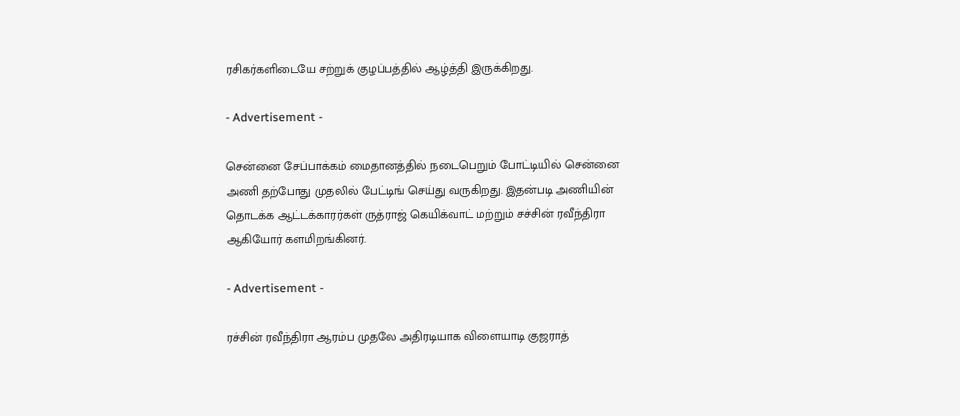ரசிகர்களிடையே சற்றுக் குழப்பத்தில் ஆழ்த்தி இருக்கிறது.

- Advertisement -

சென்னை சேப்பாக்கம் மைதானத்தில் நடைபெறும் போட்டியில் சென்னை அணி தற்போது முதலில் பேட்டிங் செய்து வருகிறது. இதன்படி அணியின் தொடக்க ஆட்டக்காரர்கள் ருத்ராஜ் கெயிக்வாட் மற்றும் சச்சின் ரவீந்திரா ஆகியோர் களமிறங்கினர்.

- Advertisement -

ரச்சின் ரவீந்திரா ஆரம்ப முதலே அதிரடியாக விளையாடி குஜராத்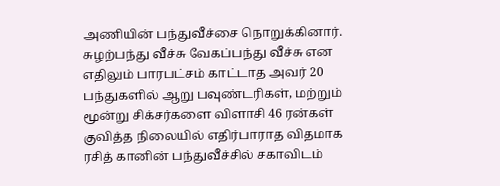அணியின் பந்துவீச்சை நொறுக்கினார். சுழற்பந்து வீச்சு வேகப்பந்து வீச்சு என எதிலும் பாரபட்சம் காட்டாத அவர் 20 பந்துகளில் ஆறு பவுண்டரிகள், மற்றும் மூன்று சிக்சர்களை விளாசி 46 ரன்கள் குவித்த நிலையில் எதிர்பாராத விதமாக ரசித் கானின் பந்துவீச்சில் சகாவிடம்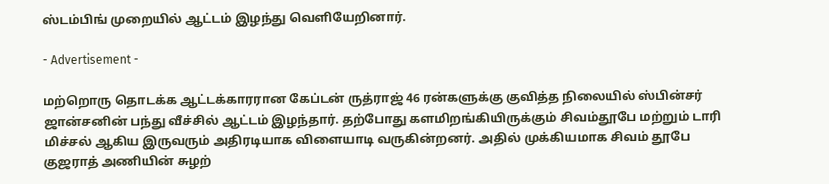ஸ்டம்பிங் முறையில் ஆட்டம் இழந்து வெளியேறினார்.

- Advertisement -

மற்றொரு தொடக்க ஆட்டக்காரரான கேப்டன் ருத்ராஜ் 46 ரன்களுக்கு குவித்த நிலையில் ஸ்பின்சர் ஜான்சனின் பந்து வீச்சில் ஆட்டம் இழந்தார். தற்போது களமிறங்கியிருக்கும் சிவம்தூபே மற்றும் டாரி மிச்சல் ஆகிய இருவரும் அதிரடியாக விளையாடி வருகின்றனர். அதில் முக்கியமாக சிவம் தூபே குஜராத் அணியின் சுழற்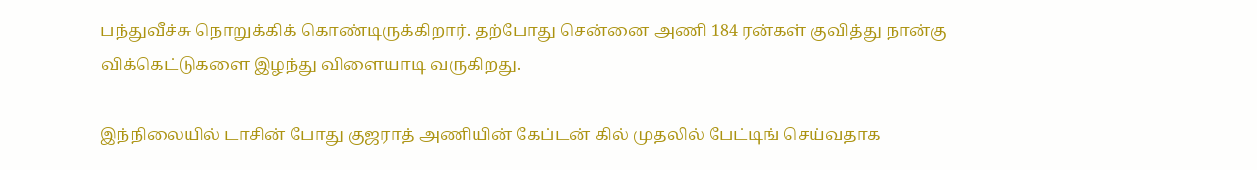பந்துவீச்சு நொறுக்கிக் கொண்டிருக்கிறார். தற்போது சென்னை அணி 184 ரன்கள் குவித்து நான்கு விக்கெட்டுகளை இழந்து விளையாடி வருகிறது.

இந்நிலையில் டாசின் போது குஜராத் அணியின் கேப்டன் கில் முதலில் பேட்டிங் செய்வதாக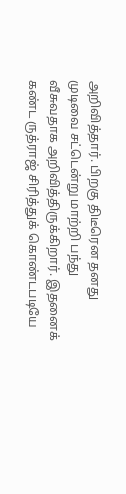அறிவித்தார். பிறகு திடீரென தனது முடிவை சட்டென்று மாற்றி பந்து வீசுவதாக அறிவித்திருக்கிறார். இதனைக் கண்ட ருத்ராஜ் சிரித்துக் கொண்டபடியே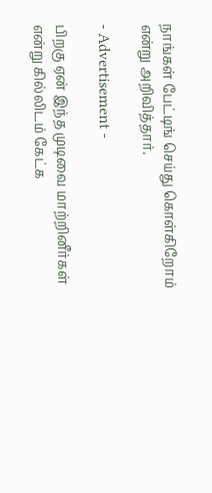நாங்கள் பேட்டிங் செய்து கொள்கிறோம் என்று அறிவித்தார்.

- Advertisement -

பிறகு ஏன் இந்த முடிவை மாற்றினீர்கள் என்று கில்லிடம் கேட்க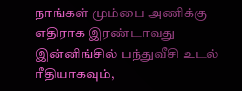நாங்கள் மும்பை அணிக்கு எதிராக இரண்டாவது இன்னிங்சில் பந்துவீசி உடல் ரீதியாகவும்,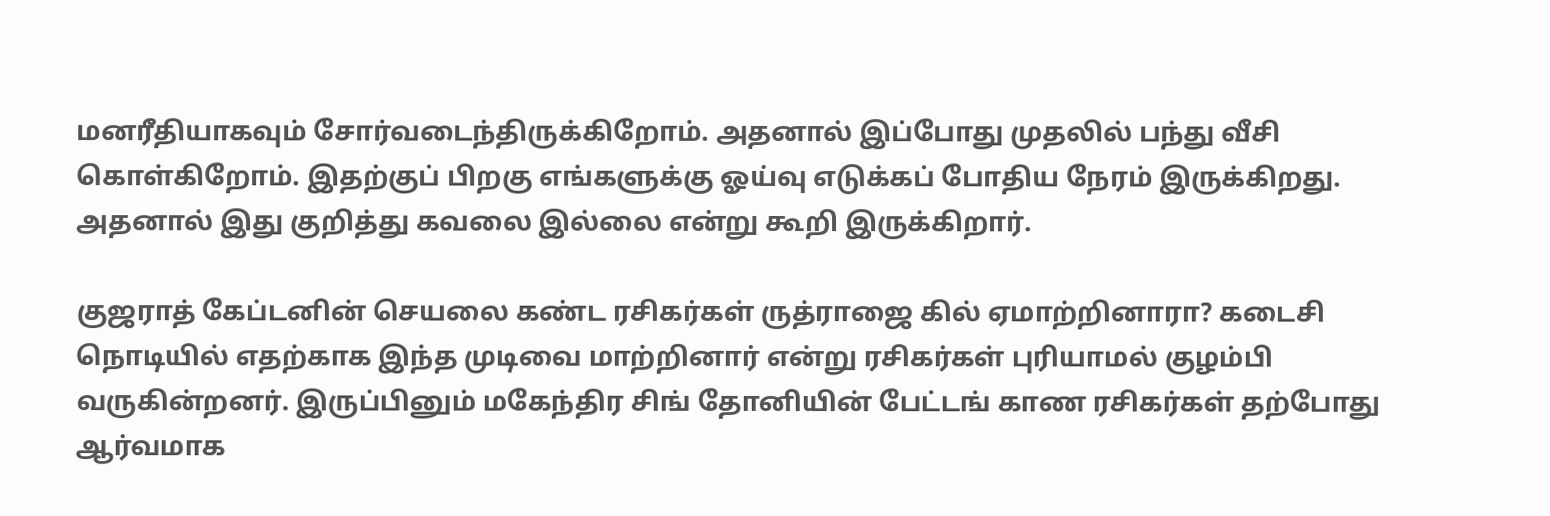மனரீதியாகவும் சோர்வடைந்திருக்கிறோம். அதனால் இப்போது முதலில் பந்து வீசி கொள்கிறோம். இதற்குப் பிறகு எங்களுக்கு ஓய்வு எடுக்கப் போதிய நேரம் இருக்கிறது. அதனால் இது குறித்து கவலை இல்லை என்று கூறி இருக்கிறார்.

குஜராத் கேப்டனின் செயலை கண்ட ரசிகர்கள் ருத்ராஜை கில் ஏமாற்றினாரா? கடைசி நொடியில் எதற்காக இந்த முடிவை மாற்றினார் என்று ரசிகர்கள் புரியாமல் குழம்பி வருகின்றனர். இருப்பினும் மகேந்திர சிங் தோனியின் பேட்டங் காண ரசிகர்கள் தற்போது ஆர்வமாக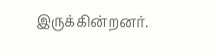இருக்கின்றனர்.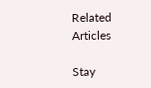Related Articles

Stay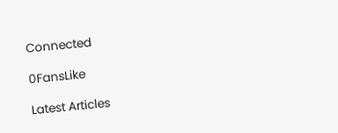Connected

0FansLike

Latest Articles